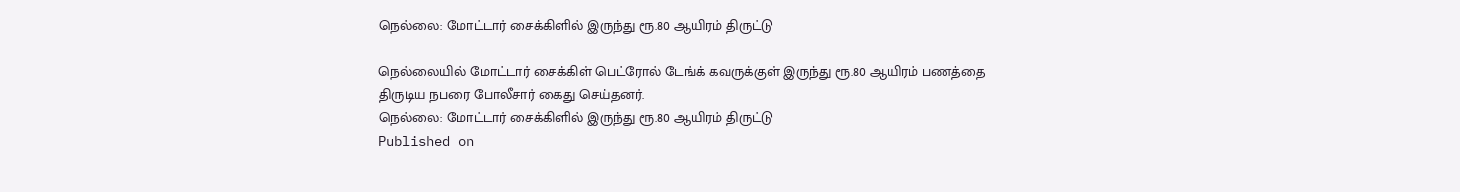நெல்லை: மோட்டார் சைக்கிளில் இருந்து ரூ.80 ஆயிரம் திருட்டு

நெல்லையில் மோட்டார் சைக்கிள் பெட்ரோல் டேங்க் கவருக்குள் இருந்து ரூ.80 ஆயிரம் பணத்தை திருடிய நபரை போலீசார் கைது செய்தனர்.
நெல்லை: மோட்டார் சைக்கிளில் இருந்து ரூ.80 ஆயிரம் திருட்டு
Published on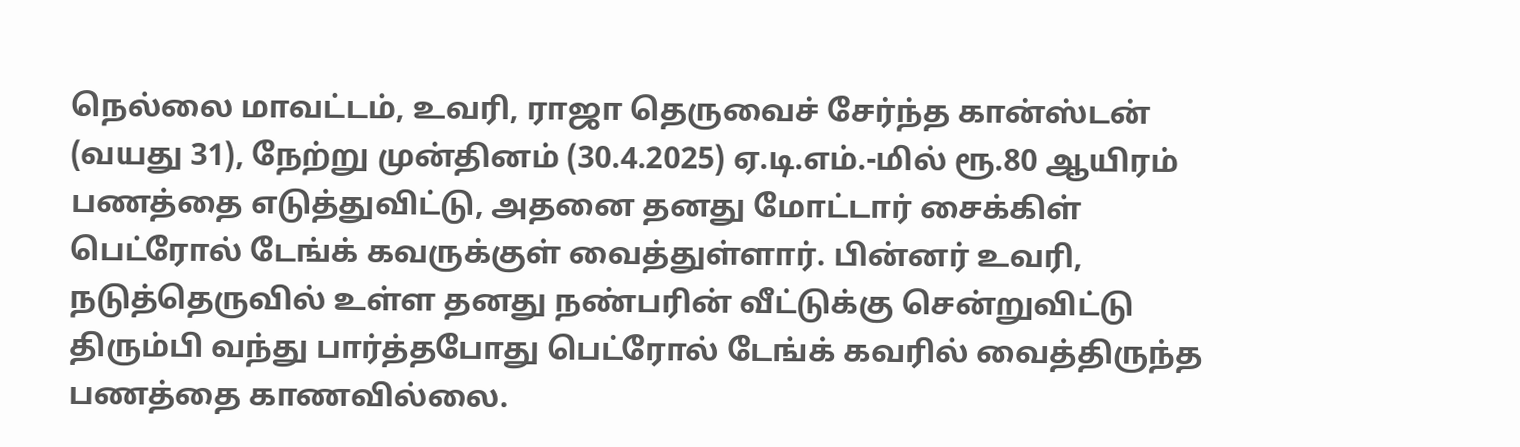நெல்லை மாவட்டம், உவரி, ராஜா தெருவைச் சேர்ந்த கான்ஸ்டன் (வயது 31), நேற்று முன்தினம் (30.4.2025) ஏ.டி.எம்.-மில் ரூ.80 ஆயிரம் பணத்தை எடுத்துவிட்டு, அதனை தனது மோட்டார் சைக்கிள் பெட்ரோல் டேங்க் கவருக்குள் வைத்துள்ளார். பின்னர் உவரி, நடுத்தெருவில் உள்ள தனது நண்பரின் வீட்டுக்கு சென்றுவிட்டு திரும்பி வந்து பார்த்தபோது பெட்ரோல் டேங்க் கவரில் வைத்திருந்த பணத்தை காணவில்லை.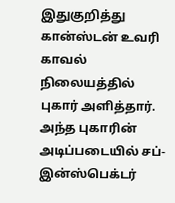இதுகுறித்து கான்ஸ்டன் உவரி காவல் நிலையத்தில் புகார் அளித்தார். அந்த புகாரின் அடிப்படையில் சப்-இன்ஸ்பெக்டர்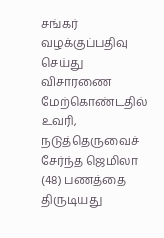சங்கர் வழக்குப்பதிவு செய்து விசாரணை மேற்கொண்டதில் உவரி, நடுத்தெருவைச் சேர்ந்த ஜெமிலா (48) பணத்தை திருடியது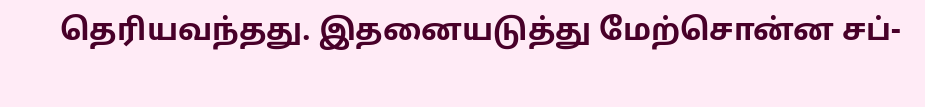தெரியவந்தது. இதனையடுத்து மேற்சொன்ன சப்-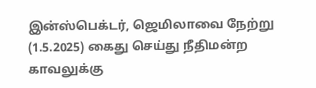இன்ஸ்பெக்டர், ஜெமிலாவை நேற்று (1.5.2025) கைது செய்து நீதிமன்ற காவலுக்கு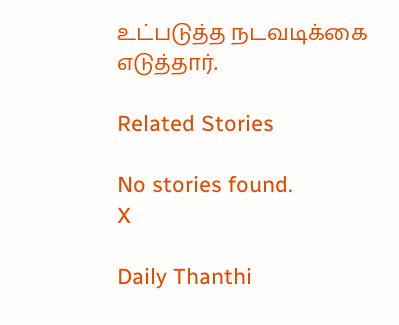உட்படுத்த நடவடிக்கை எடுத்தார்.

Related Stories

No stories found.
X

Daily Thanthi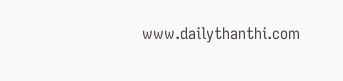www.dailythanthi.com